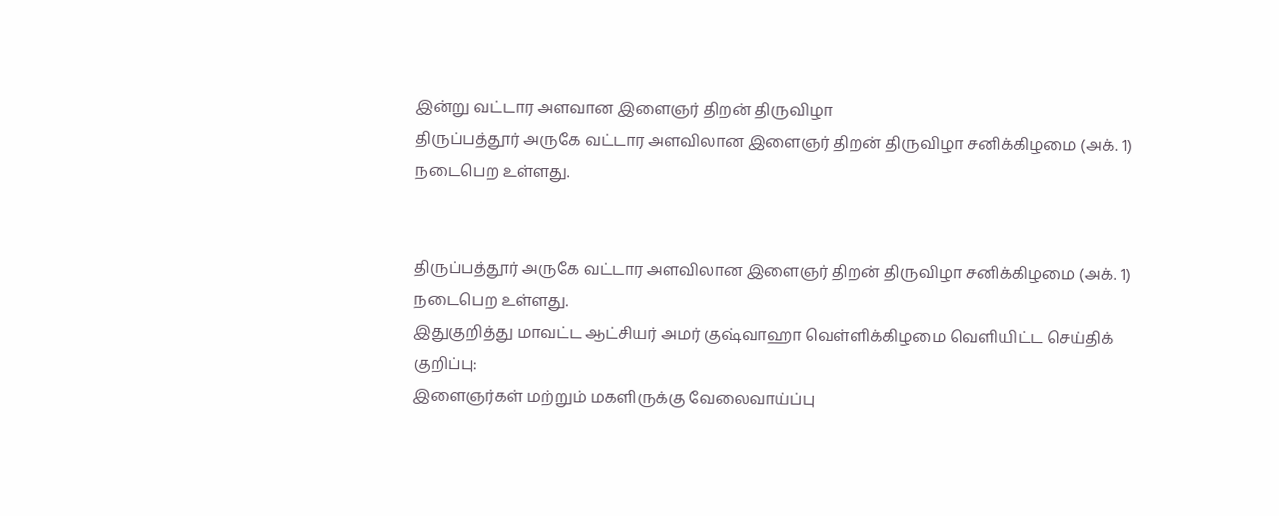இன்று வட்டார அளவான இளைஞர் திறன் திருவிழா
திருப்பத்தூர் அருகே வட்டார அளவிலான இளைஞர் திறன் திருவிழா சனிக்கிழமை (அக். 1) நடைபெற உள்ளது.


திருப்பத்தூர் அருகே வட்டார அளவிலான இளைஞர் திறன் திருவிழா சனிக்கிழமை (அக். 1) நடைபெற உள்ளது.
இதுகுறித்து மாவட்ட ஆட்சியர் அமர் குஷ்வாஹா வெள்ளிக்கிழமை வெளியிட்ட செய்திக் குறிப்பு:
இளைஞர்கள் மற்றும் மகளிருக்கு வேலைவாய்ப்பு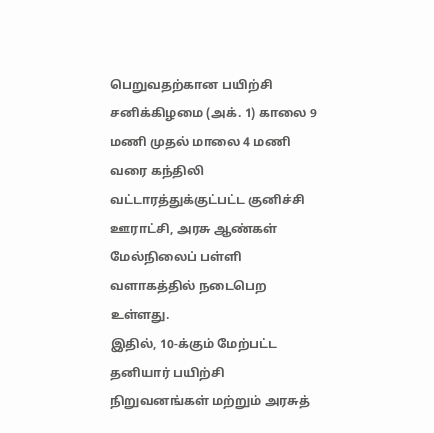பெறுவதற்கான பயிற்சி சனிக்கிழமை (அக். 1) காலை 9 மணி முதல் மாலை 4 மணி வரை கந்திலி வட்டாரத்துக்குட்பட்ட குனிச்சி ஊராட்சி, அரசு ஆண்கள் மேல்நிலைப் பள்ளி வளாகத்தில் நடைபெற உள்ளது.
இதில், 10-க்கும் மேற்பட்ட தனியார் பயிற்சி நிறுவனங்கள் மற்றும் அரசுத்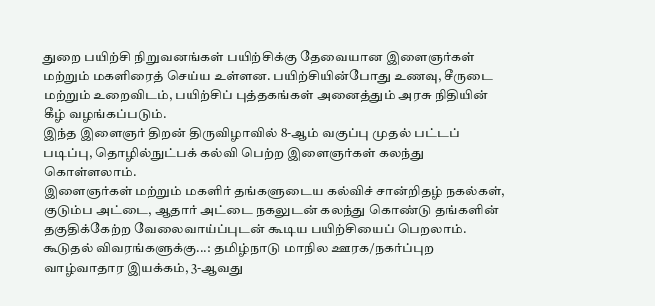துறை பயிற்சி நிறுவனங்கள் பயிற்சிக்கு தேவையான இளைஞர்கள் மற்றும் மகளிரைத் செய்ய உள்ளன. பயிற்சியின்போது உணவு, சீருடை மற்றும் உறைவிடம், பயிற்சிப் புத்தகங்கள் அனைத்தும் அரசு நிதியின் கீழ் வழங்கப்படும்.
இந்த இளைஞர் திறன் திருவிழாவில் 8-ஆம் வகுப்பு முதல் பட்டப் படிப்பு, தொழில்நுட்பக் கல்வி பெற்ற இளைஞர்கள் கலந்து கொள்ளலாம்.
இளைஞர்கள் மற்றும் மகளிர் தங்களுடைய கல்விச் சான்றிதழ் நகல்கள், குடும்ப அட்டை, ஆதார் அட்டை நகலுடன் கலந்து கொண்டு தங்களின் தகுதிக்கேற்ற வேலைவாய்ப்புடன் கூடிய பயிற்சியைப் பெறலாம்.
கூடுதல் விவரங்களுக்கு...: தமிழ்நாடு மாநில ஊரக/நகர்ப்புற வாழ்வாதார இயக்கம், 3-ஆவது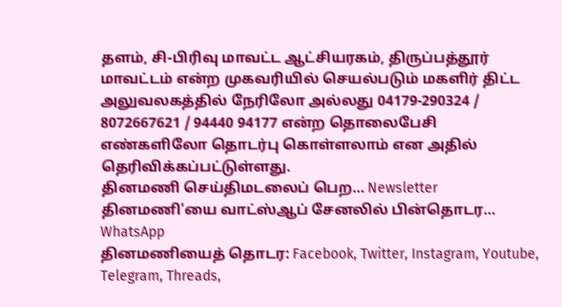தளம், சி-பிரிவு மாவட்ட ஆட்சியரகம், திருப்பத்தூர் மாவட்டம் என்ற முகவரியில் செயல்படும் மகளிர் திட்ட அலுவலகத்தில் நேரிலோ அல்லது 04179-290324 / 8072667621 / 94440 94177 என்ற தொலைபேசி எண்களிலோ தொடர்பு கொள்ளலாம் என அதில் தெரிவிக்கப்பட்டுள்ளது.
தினமணி செய்திமடலைப் பெற... Newsletter
தினமணி'யை வாட்ஸ்ஆப் சேனலில் பின்தொடர... WhatsApp
தினமணியைத் தொடர: Facebook, Twitter, Instagram, Youtube, Telegram, Threads,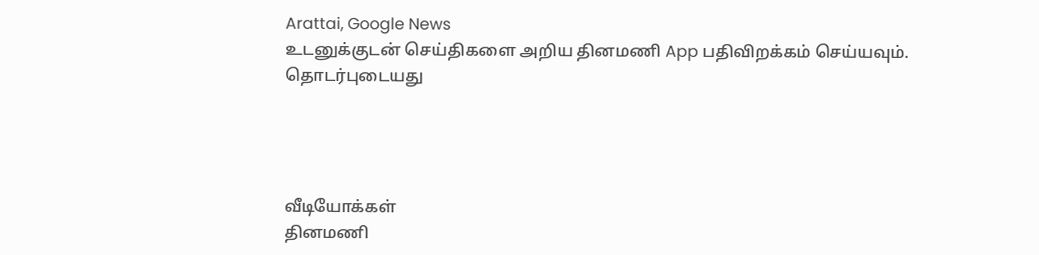Arattai, Google News
உடனுக்குடன் செய்திகளை அறிய தினமணி App பதிவிறக்கம் செய்யவும்.
தொடர்புடையது




வீடியோக்கள்
தினமணி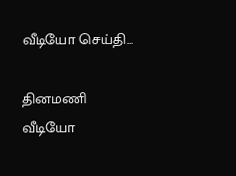வீடியோ செய்தி...

தினமணி வீடியோ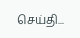செய்தி...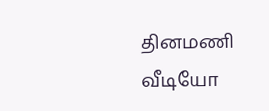தினமணி வீடியோ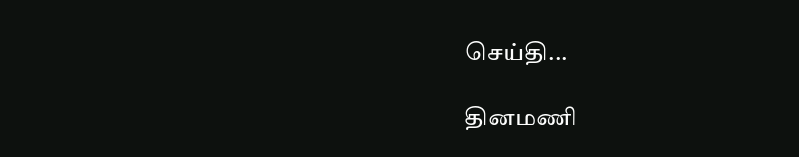செய்தி...

தினமணி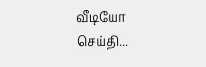வீடியோ செய்தி...